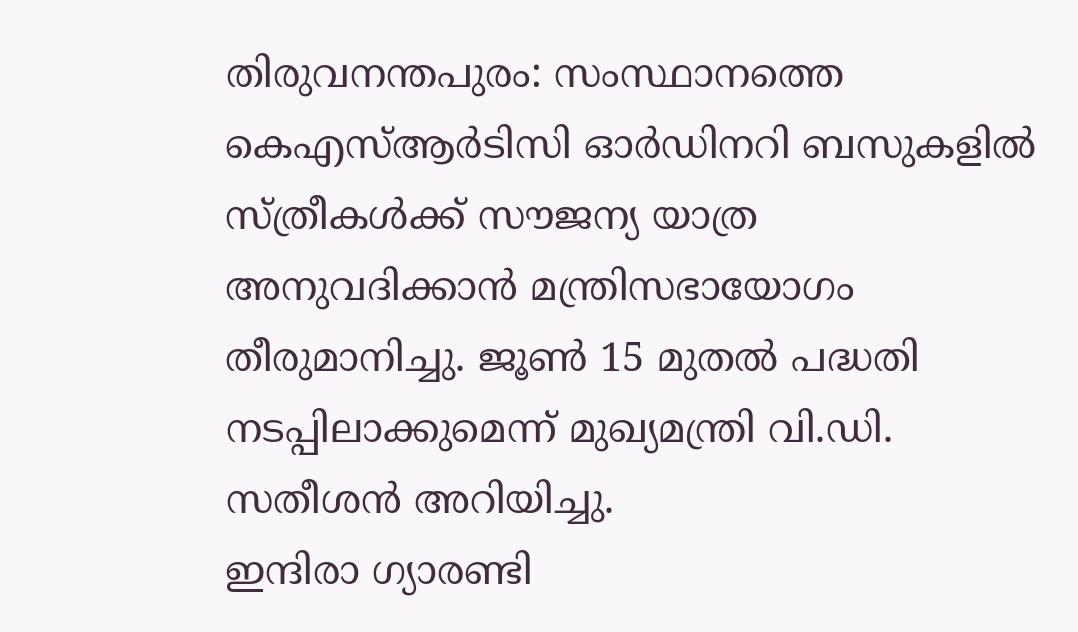തിരുവനന്തപുരം: സംസ്ഥാനത്തെ കെഎസ്ആർടിസി ഓർഡിനറി ബസുകളിൽ സ്ത്രീകൾക്ക് സൗജന്യ യാത്ര അനുവദിക്കാൻ മന്ത്രിസഭായോഗം തീരുമാനിച്ചു. ജൂൺ 15 മുതൽ പദ്ധതി നടപ്പിലാക്കുമെന്ന് മുഖ്യമന്ത്രി വി.ഡി. സതീശൻ അറിയിച്ചു.
ഇന്ദിരാ ഗ്യാരണ്ടി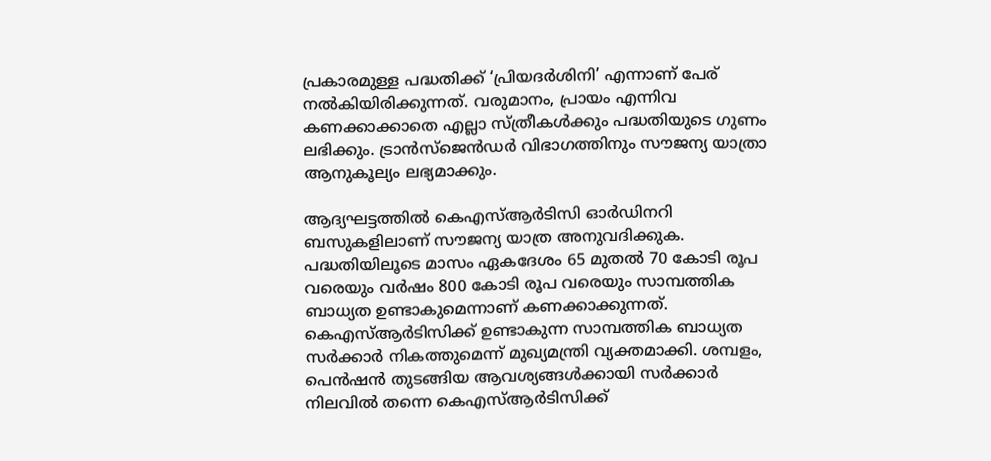പ്രകാരമുള്ള പദ്ധതിക്ക് ‘പ്രിയദർശിനി’ എന്നാണ് പേര് നൽകിയിരിക്കുന്നത്. വരുമാനം, പ്രായം എന്നിവ കണക്കാക്കാതെ എല്ലാ സ്ത്രീകൾക്കും പദ്ധതിയുടെ ഗുണം ലഭിക്കും. ട്രാൻസ്ജെൻഡർ വിഭാഗത്തിനും സൗജന്യ യാത്രാ ആനുകൂല്യം ലഭ്യമാക്കും.

ആദ്യഘട്ടത്തിൽ കെഎസ്ആർടിസി ഓർഡിനറി ബസുകളിലാണ് സൗജന്യ യാത്ര അനുവദിക്കുക. പദ്ധതിയിലൂടെ മാസം ഏകദേശം 65 മുതൽ 70 കോടി രൂപ വരെയും വർഷം 800 കോടി രൂപ വരെയും സാമ്പത്തിക ബാധ്യത ഉണ്ടാകുമെന്നാണ് കണക്കാക്കുന്നത്.
കെഎസ്ആർടിസിക്ക് ഉണ്ടാകുന്ന സാമ്പത്തിക ബാധ്യത സർക്കാർ നികത്തുമെന്ന് മുഖ്യമന്ത്രി വ്യക്തമാക്കി. ശമ്പളം, പെൻഷൻ തുടങ്ങിയ ആവശ്യങ്ങൾക്കായി സർക്കാർ നിലവിൽ തന്നെ കെഎസ്ആർടിസിക്ക്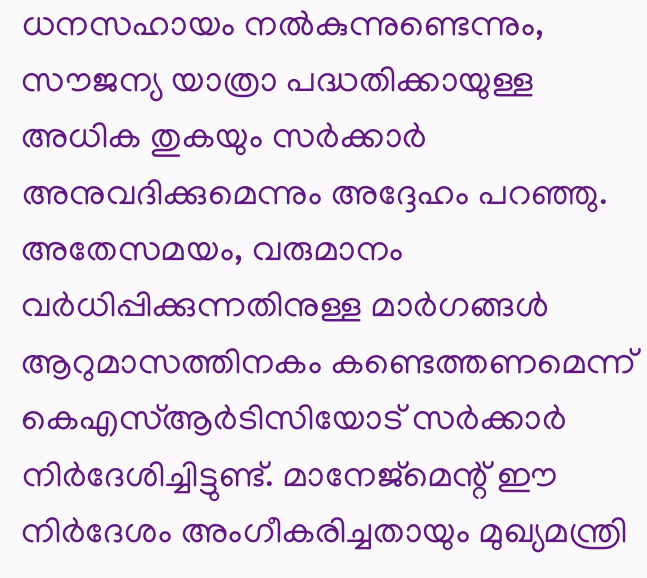ധനസഹായം നൽകുന്നുണ്ടെന്നും, സൗജന്യ യാത്രാ പദ്ധതിക്കായുള്ള അധിക തുകയും സർക്കാർ അനുവദിക്കുമെന്നും അദ്ദേഹം പറഞ്ഞു.
അതേസമയം, വരുമാനം വർധിപ്പിക്കുന്നതിനുള്ള മാർഗങ്ങൾ ആറുമാസത്തിനകം കണ്ടെത്തണമെന്ന് കെഎസ്ആർടിസിയോട് സർക്കാർ നിർദേശിച്ചിട്ടുണ്ട്. മാനേജ്മെന്റ് ഈ നിർദേശം അംഗീകരിച്ചതായും മുഖ്യമന്ത്രി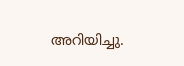അറിയിച്ചു.